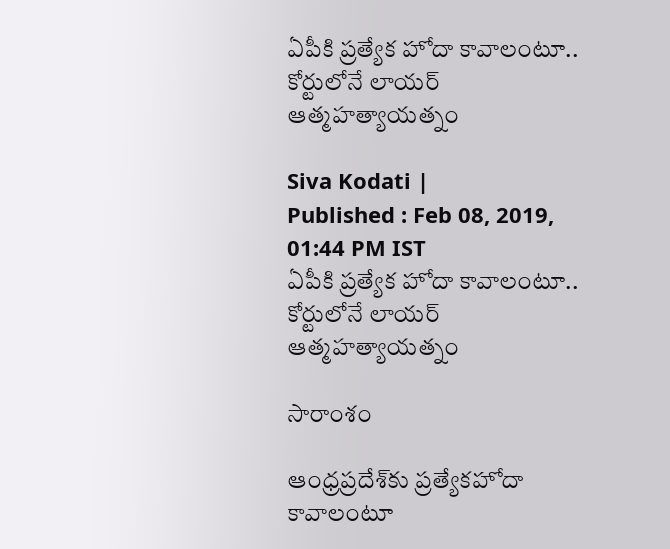ఏపీకి ప్రత్యేక హోదా కావాలంటూ.. కోర్టులోనే లాయర్ ఆత్మహత్యాయత్నం

Siva Kodati |
Published : Feb 08, 2019, 01:44 PM IST
ఏపీకి ప్రత్యేక హోదా కావాలంటూ.. కోర్టులోనే లాయర్ ఆత్మహత్యాయత్నం

సారాంశం

ఆంధ్రప్రదేశ్‌కు ప్రత్యేకహోదా కావాలంటూ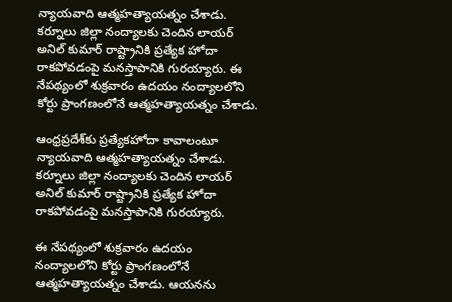న్యాయవాది ఆత్మహత్యాయత్నం చేశాడు. కర్నూలు జిల్లా నంద్యాలకు చెందిన లాయర్ అనిల్ కుమార్ రాష్ట్రానికి ప్రత్యేక హోదా రాకపోవడంపై మనస్తాపానికి గురయ్యారు. ఈ నేపథ్యంలో శుక్రవారం ఉదయం నంద్యాలలోని కోర్టు ప్రాంగణంలోనే ఆత్మహత్యాయత్నం చేశాడు.

ఆంధ్రప్రదేశ్‌కు ప్రత్యేకహోదా కావాలంటూ న్యాయవాది ఆత్మహత్యాయత్నం చేశాడు. కర్నూలు జిల్లా నంద్యాలకు చెందిన లాయర్ అనిల్ కుమార్ రాష్ట్రానికి ప్రత్యేక హోదా రాకపోవడంపై మనస్తాపానికి గురయ్యారు.

ఈ నేపథ్యంలో శుక్రవారం ఉదయం నంద్యాలలోని కోర్టు ప్రాంగణంలోనే ఆత్మహత్యాయత్నం చేశాడు. ఆయనను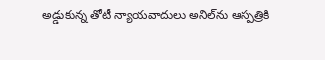అడ్డుకున్న తోటీ న్యాయవాదులు అనిల్‌ను ఆస్పత్రికి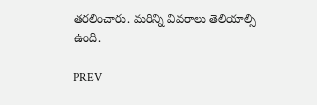తరలించారు. మరిన్ని వివరాలు తెలియాల్సి ఉంది.

PREV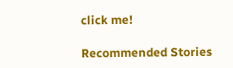click me!

Recommended Stories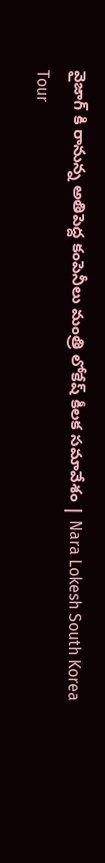వైజాగ్ కి రానున్న అతిపెద్ద కంపెనీలు మంత్రి లోకేష్ కీలక సమావేశం | Nara Lokesh South Korea Tour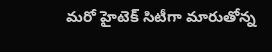మ‌రో హైటెక్ సిటీగా మారుతోన్న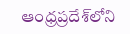ఆంధ్ర‌ప్ర‌దేశ్‌లోని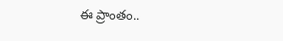ఈ ప్రాంతం..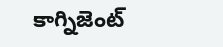కాగ్నిజెంట్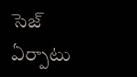సెజ్ ఏర్పాటు